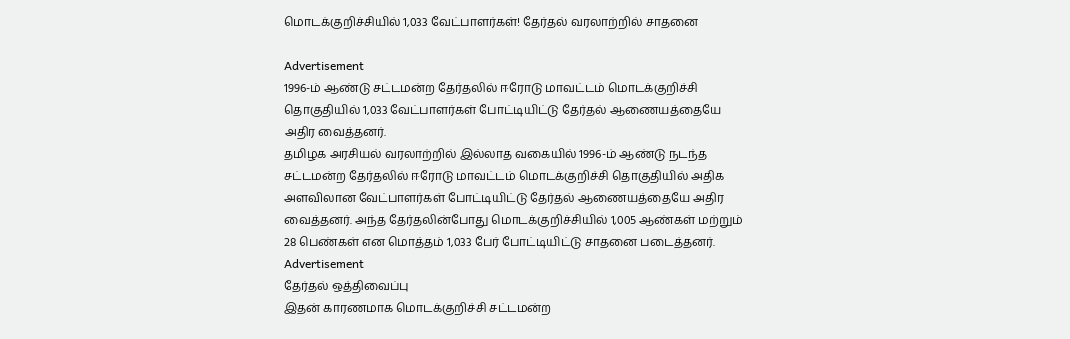மொடக்குறிச்சியில் 1,033 வேட்பாளர்கள்! தேர்தல் வரலாற்றில் சாதனை

Advertisement
1996-ம் ஆண்டு சட்டமன்ற தேர்தலில் ஈரோடு மாவட்டம் மொடக்குறிச்சி தொகுதியில் 1,033 வேட்பாளர்கள் போட்டியிட்டு தேர்தல் ஆணையத்தையே அதிர வைத்தனர்.
தமிழக அரசியல் வரலாற்றில் இல்லாத வகையில் 1996-ம் ஆண்டு நடந்த சட்டமன்ற தேர்தலில் ஈரோடு மாவட்டம் மொடக்குறிச்சி தொகுதியில் அதிக அளவிலான வேட்பாளர்கள் போட்டியிட்டு தேர்தல் ஆணையத்தையே அதிர வைத்தனர். அந்த தேர்தலின்போது மொடக்குறிச்சியில் 1,005 ஆண்கள் மற்றும் 28 பெண்கள் என மொத்தம் 1,033 பேர் போட்டியிட்டு சாதனை படைத்தனர்.
Advertisement
தேர்தல் ஒத்திவைப்பு
இதன் காரணமாக மொடக்குறிச்சி சட்டமன்ற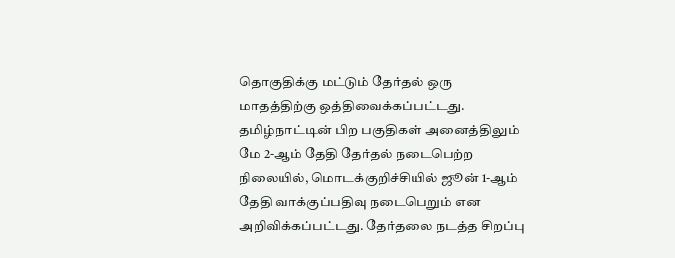தொகுதிக்கு மட்டும் தேர்தல் ஒரு மாதத்திற்கு ஒத்திவைக்கப்பட்டது. தமிழ்நாட்டின் பிற பகுதிகள் அனைத்திலும் மே 2-ஆம் தேதி தேர்தல் நடைபெற்ற நிலையில், மொடக்குறிச்சியில் ஜூன் 1-ஆம் தேதி வாக்குப்பதிவு நடைபெறும் என அறிவிக்கப்பட்டது. தேர்தலை நடத்த சிறப்பு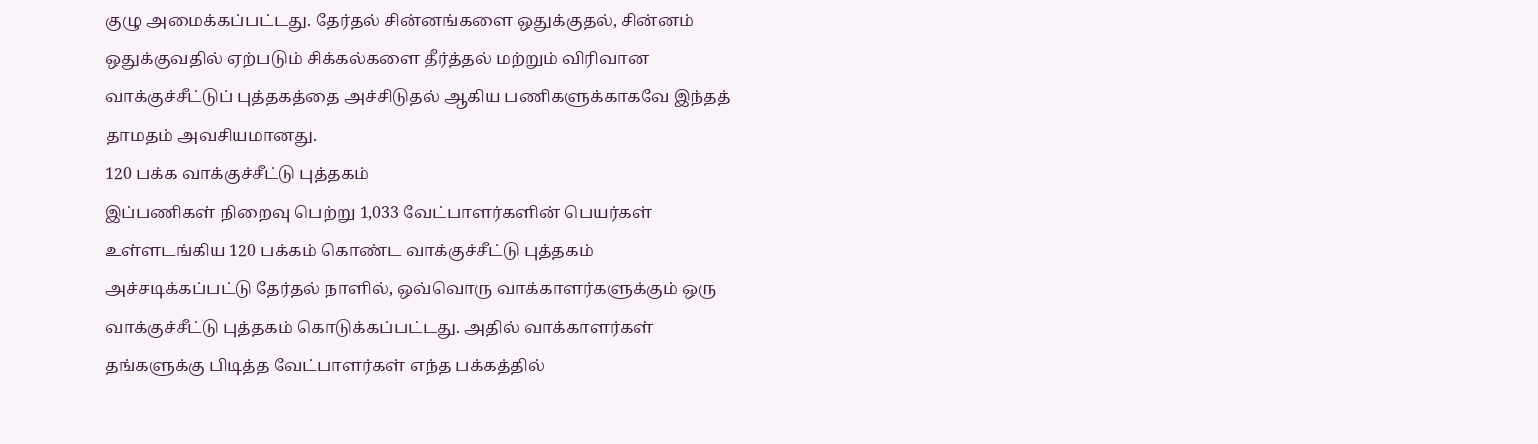குழு அமைக்கப்பட்டது. தேர்தல் சின்னங்களை ஒதுக்குதல், சின்னம் ஒதுக்குவதில் ஏற்படும் சிக்கல்களை தீர்த்தல் மற்றும் விரிவான வாக்குச்சீட்டுப் புத்தகத்தை அச்சிடுதல் ஆகிய பணிகளுக்காகவே இந்தத் தாமதம் அவசியமானது.
120 பக்க வாக்குச்சீட்டு புத்தகம்
இப்பணிகள் நிறைவு பெற்று 1,033 வேட்பாளர்களின் பெயர்கள் உள்ளடங்கிய 120 பக்கம் கொண்ட வாக்குச்சீட்டு புத்தகம் அச்சடிக்கப்பட்டு தேர்தல் நாளில், ஒவ்வொரு வாக்காளர்களுக்கும் ஒரு வாக்குச்சீட்டு புத்தகம் கொடுக்கப்பட்டது. அதில் வாக்காளர்கள் தங்களுக்கு பிடித்த வேட்பாளர்கள் எந்த பக்கத்தில்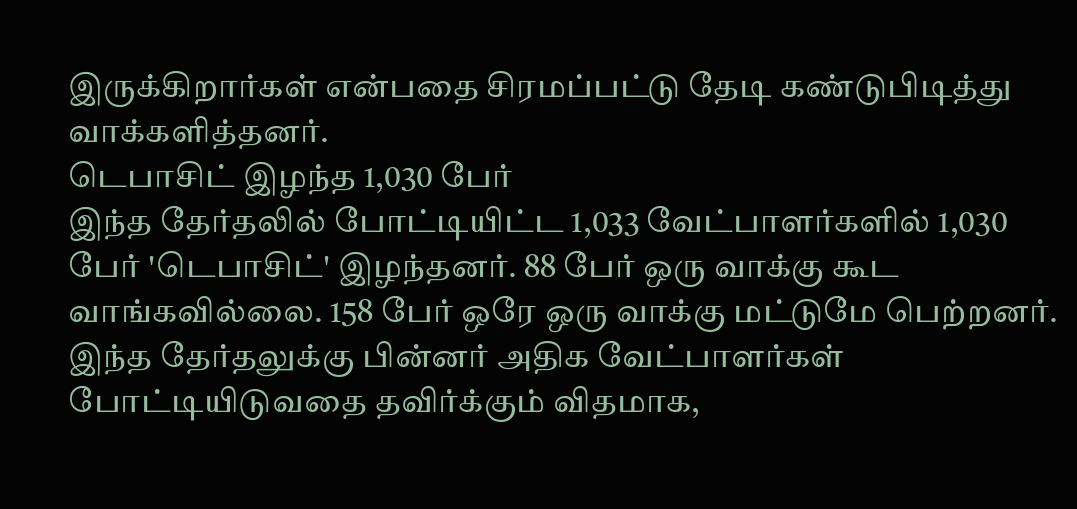இருக்கிறார்கள் என்பதை சிரமப்பட்டு தேடி கண்டுபிடித்து வாக்களித்தனர்.
டெபாசிட் இழந்த 1,030 பேர்
இந்த தேர்தலில் போட்டியிட்ட 1,033 வேட்பாளர்களில் 1,030 பேர் 'டெபாசிட்' இழந்தனர். 88 பேர் ஒரு வாக்கு கூட வாங்கவில்லை. 158 பேர் ஒரே ஒரு வாக்கு மட்டுமே பெற்றனர். இந்த தேர்தலுக்கு பின்னர் அதிக வேட்பாளர்கள் போட்டியிடுவதை தவிர்க்கும் விதமாக,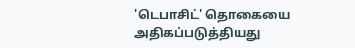'டெபாசிட்' தொகையை அதிகப்படுத்தியது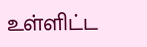உள்ளிட்ட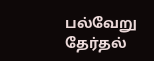பல்வேறு தேர்தல்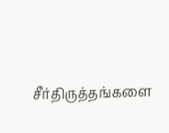சீர்திருத்தங்களை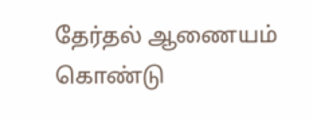தேர்தல் ஆணையம் கொண்டு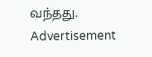வந்தது.
Advertisement